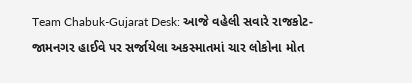Team Chabuk-Gujarat Desk: આજે વહેલી સવારે રાજકોટ-જામનગર હાઈવે પર સર્જાયેલા અકસ્માતમાં ચાર લોકોના મોત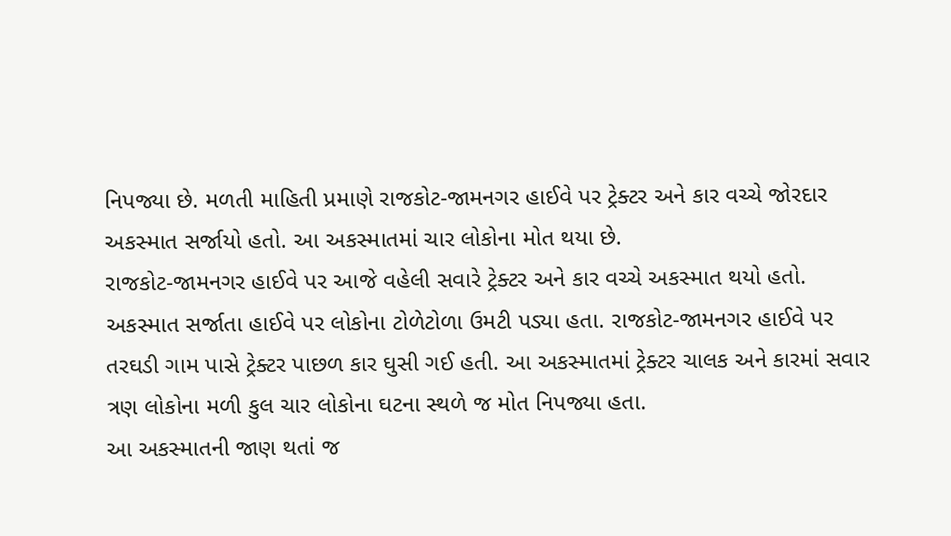નિપજ્યા છે. મળતી માહિતી પ્રમાણે રાજકોટ-જામનગર હાઈવે પર ટ્રેક્ટર અને કાર વચ્ચે જોરદાર અકસ્માત સર્જાયો હતો. આ અકસ્માતમાં ચાર લોકોના મોત થયા છે.
રાજકોટ-જામનગર હાઈવે પર આજે વહેલી સવારે ટ્રેક્ટર અને કાર વચ્ચે અકસ્માત થયો હતો. અકસ્માત સર્જાતા હાઈવે પર લોકોના ટોળેટોળા ઉમટી પડ્યા હતા. રાજકોટ-જામનગર હાઈવે પર તરઘડી ગામ પાસે ટ્રેક્ટર પાછળ કાર ઘુસી ગઈ હતી. આ અકસ્માતમાં ટ્રેક્ટર ચાલક અને કારમાં સવાર ત્રણ લોકોના મળી કુલ ચાર લોકોના ઘટના સ્થળે જ મોત નિપજ્યા હતા.
આ અકસ્માતની જાણ થતાં જ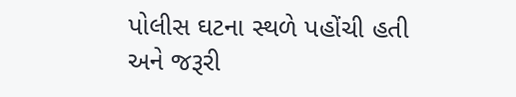પોલીસ ઘટના સ્થળે પહોંચી હતી અને જરૂરી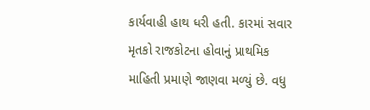કાર્યવાહી હાથ ધરી હતી. કારમાં સવાર મૃતકો રાજકોટના હોવાનું પ્રાથમિક માહિતી પ્રમાણે જાણવા મળ્યું છે. વધુ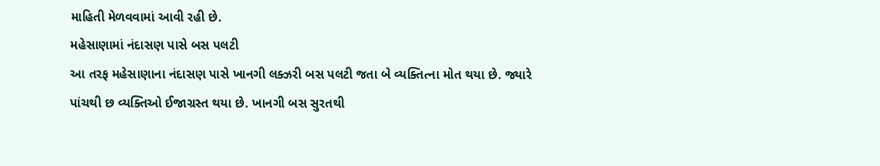માહિતી મેળવવામાં આવી રહી છે.
મહેસાણામાં નંદાસણ પાસે બસ પલટી
આ તરફ મહેસાણાના નંદાસણ પાસે ખાનગી લક્ઝરી બસ પલટી જતા બે વ્યક્તિત્ના મોત થયા છે. જ્યારે પાંચથી છ વ્યક્તિઓ ઈજાગ્રસ્ત થયા છે. ખાનગી બસ સુરતથી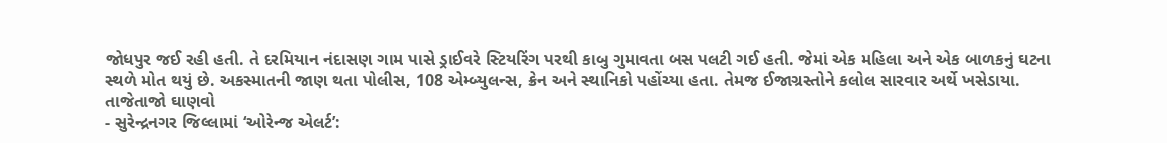જોધપુર જઈ રહી હતી. તે દરમિયાન નંદાસણ ગામ પાસે ડ્રાઈવરે સ્ટિયરિંગ પરથી કાબુ ગુમાવતા બસ પલટી ગઈ હતી. જેમાં એક મહિલા અને એક બાળકનું ઘટના સ્થળે મોત થયું છે. અકસ્માતની જાણ થતા પોલીસ, 108 એમ્બ્યુલન્સ, ક્રેન અને સ્થાનિકો પહોંચ્યા હતા. તેમજ ઈજાગ્રસ્તોને કલોલ સારવાર અર્થે ખસેડાયા.
તાજેતાજો ઘાણવો
- સુરેન્દ્રનગર જિલ્લામાં ‘ઓરેન્જ એલર્ટ’: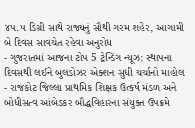૪૫.૫ ડિગ્રી સાથે રાજ્યનું સૌથી ગરમ શહેર, આગામી બે દિવસ સાવચેત રહેવા અનુરોધ
- ગુજરાતમાં આજના ટોપ 5 ટ્રેન્ડિંગ ન્યૂઝ: સ્થાપના દિવસથી લઈને બુલડોઝર એક્શન સુધી ચર્ચાનો માહોલ
- રાજકોટ જિલ્લા પ્રાથમિક શિક્ષક ઉત્કર્ષ મંડળ અને બોધીસત્વ આંબેડકર બૌદ્ધવિહારના સંયુક્ત ઉપક્રમે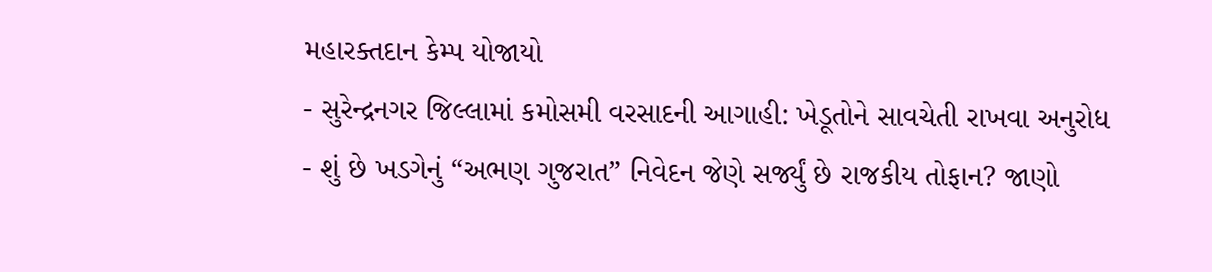મહારક્તદાન કેમ્પ યોજાયો
- સુરેન્દ્રનગર જિલ્લામાં કમોસમી વરસાદની આગાહી: ખેડૂતોને સાવચેતી રાખવા અનુરોધ
- શું છે ખડગેનું “અભણ ગુજરાત” નિવેદન જેણે સર્જ્યું છે રાજકીય તોફાન? જાણો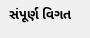સંપૂર્ણ વિગત